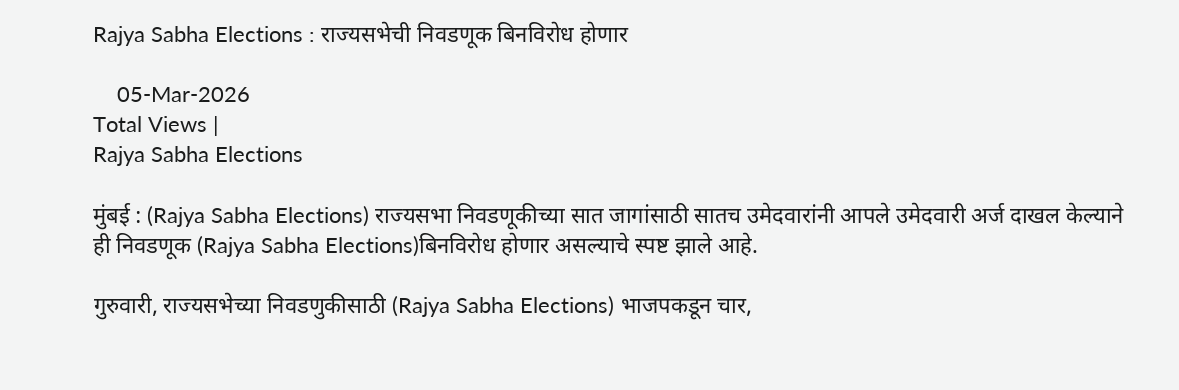Rajya Sabha Elections : राज्यसभेची निवडणूक बिनविरोध होणार

    05-Mar-2026
Total Views |
Rajya Sabha Elections

मुंबई : (Rajya Sabha Elections) राज्यसभा निवडणूकीच्या सात जागांसाठी सातच उमेदवारांनी आपले उमेदवारी अर्ज दाखल केल्याने ही निवडणूक (Rajya Sabha Elections)बिनविरोध होणार असल्याचे स्पष्ट झाले आहे.

गुरुवारी, राज्यसभेच्या निवडणुकीसाठी (Rajya Sabha Elections) भाजपकडून चार,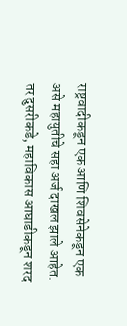राष्ट्रवादीकडून एक आणि शिवसेनेकडून एक असे महायुतीचे सहा अर्ज दाखल झाले आहेत. तर दुसरीकडे, महाविकास आघाडीकडून शरद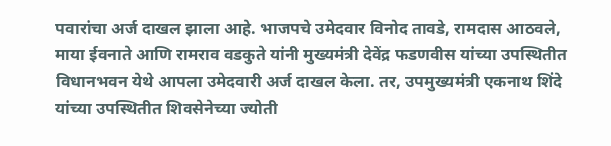पवारांचा अर्ज दाखल झाला आहे. भाजपचे उमेदवार विनोद तावडे, रामदास आठवले, माया ईवनाते आणि रामराव वडकुते यांनी मुख्यमंत्री देवेंद्र फडणवीस यांच्या उपस्थितीत विधानभवन येथे आपला उमेदवारी अर्ज दाखल केला. तर, उपमुख्यमंत्री एकनाथ शिंदे यांच्या उपस्थितीत शिवसेनेच्या ज्योती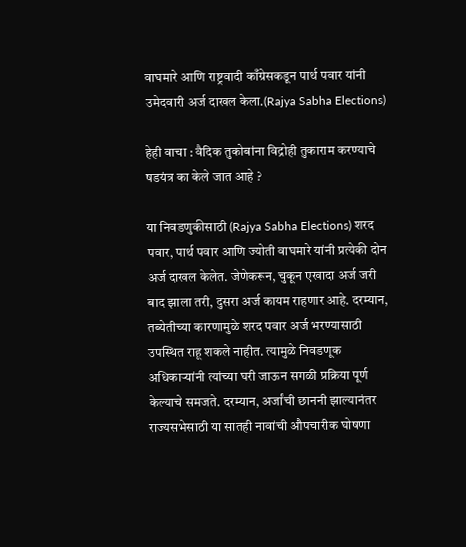वाघमारे आणि राष्ट्रवादी काँग्रेसकडून पार्थ पवार यांनी उमेदवारी अर्ज दाखल केला.(Rajya Sabha Elections)

हेही वाचा : वैदिक तुकोबांना विद्रोही तुकाराम करण्याचे षडयंत्र का केले जात आहे ?

या निवडणुकीसाठी (Rajya Sabha Elections) शरद पवार, पार्थ पवार आणि ज्योती वाघमारे यांनी प्रत्येकी दोन अर्ज दाखल केलेत. जेणेकरून, चुकून एखादा अर्ज जरी बाद झाला तरी, दुसरा अर्ज कायम राहणार आहे. दरम्यान, तब्येतीच्या कारणामुळे शरद पवार अर्ज भरण्यासाठी उपस्थित राहू शकले नाहीत. त्यामुळे निवडणूक अधिकाऱ्यांनी त्यांच्या घरी जाऊन सगळी प्रक्रिया पूर्ण केल्याचे समजते. दरम्यान, अर्जांची छाननी झाल्यानंतर राज्यसभेसाठी या सातही नावांची औपचारीक घोषणा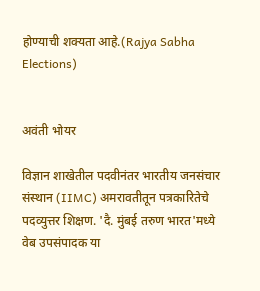होण्याची शक्यता आहे.(Rajya Sabha Elections)


अवंती भोयर

विज्ञान शाखेतील पदवीनंतर भारतीय जनसंचार संस्थान (IIMC) अमरावतीतून पत्रकारितेचे पदव्युत्तर शिक्षण. 'दै. मुंबई तरुण भारत'मध्ये वेब उपसंपादक या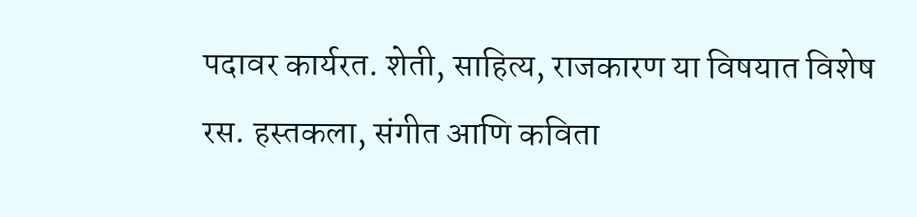पदावर कार्यरत. शेती, साहित्य, राजकारण या विषयात विशेष रस. हस्तकला, संगीत आणि कविता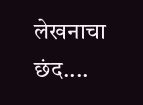लेखनाचा छंद....